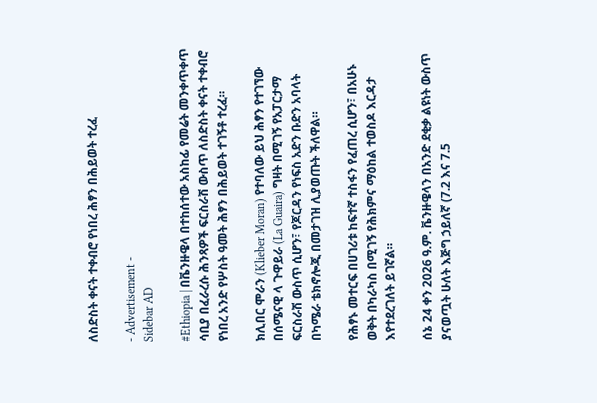ለስድስት ቀናት ተቀብሮ የነበረ ሕፃን በሕይወት ተረፈ

- Advertisement -
Sidebar AD

#Ethiopia | በቬንዙዌላ በተከሰተው አስከፊ የመሬት መንቀጥቀጥ ሳቢያ በፈራረሱ ሕንጻዎች ፍርስራሽ ውስጥ ለስድስት ቀናት ተቀብሮ የነበረ አንድ የሦስት ዓመት ሕፃን በሕይወት ተገኝቶ ተረፈ።

ክሊበር ሞራን (Klieber Moran) የተባለው ይህ ሕፃን የተገኘው በሰሜናዊ ላ ጉዋይራ (La Guaira) ግዛት በሚገኝ የአፓርታማ ፍርስራሽ ውስጥ ሲሆን፣ የጆርዳን የነፍስ አድን ቡድን አባላት በካሜራ ቴክኖሎጂ በመታገዝ ሊያወጡት ችለዋል።

የሕፃኑ መተርፍ በሀገሪቱ ከፍተኛ ተስፋን የፈጠረ ሲሆን፣ በአሁኑ ወቅት በካራካስ በሚገኝ የሕክምና ማዕከል ተወስዶ እርዳታ እየተደረገለት ይገኛል።

ሰኔ 24 ቀን 2026 ዓ.ም. ቬንዙዌላን በአንድ ደቂቃ ልዩነት ውስጥ ያናወጧት ሁለት እጅግ ኃይለኛ (7.2 እና 7.5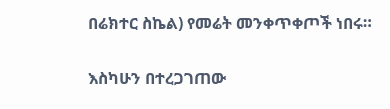በሬክተር ስኬል) የመሬት መንቀጥቀጦች ነበሩ።

እስካሁን በተረጋገጠው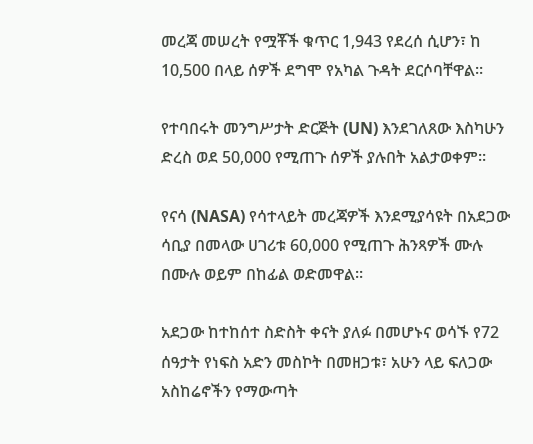መረጃ መሠረት የሟቾች ቁጥር 1,943 የደረሰ ሲሆን፣ ከ 10,500 በላይ ሰዎች ደግሞ የአካል ጉዳት ደርሶባቸዋል።

የተባበሩት መንግሥታት ድርጅት (UN) እንደገለጸው እስካሁን ድረስ ወደ 50,000 የሚጠጉ ሰዎች ያሉበት አልታወቀም።

የናሳ (NASA) የሳተላይት መረጃዎች እንደሚያሳዩት በአደጋው ሳቢያ በመላው ሀገሪቱ 60,000 የሚጠጉ ሕንጻዎች ሙሉ በሙሉ ወይም በከፊል ወድመዋል።

አደጋው ከተከሰተ ስድስት ቀናት ያለፉ በመሆኑና ወሳኙ የ72 ሰዓታት የነፍስ አድን መስኮት በመዘጋቱ፣ አሁን ላይ ፍለጋው አስከሬኖችን የማውጣት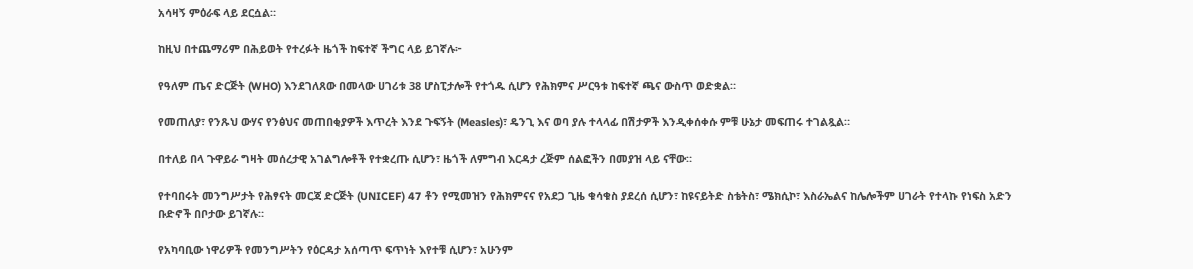አሳዛኝ ምዕራፍ ላይ ደርሷል።

ከዚህ በተጨማሪም በሕይወት የተረፉት ዜጎች ከፍተኛ ችግር ላይ ይገኛሉ፦

የዓለም ጤና ድርጅት (WHO) እንደገለጸው በመላው ሀገሪቱ 38 ሆስፒታሎች የተጎዱ ሲሆን የሕክምና ሥርዓቱ ከፍተኛ ጫና ውስጥ ወድቋል።

የመጠለያ፣ የንጹህ ውሃና የንፅህና መጠበቂያዎች እጥረት እንደ ጉፍኝት (Measles)፣ ዴንጊ እና ወባ ያሉ ተላላፊ በሽታዎች እንዲቀሰቀሱ ምቹ ሁኔታ መፍጠሩ ተገልጿል።

በተለይ በላ ጉዋይራ ግዛት መሰረታዊ አገልግሎቶች የተቋረጡ ሲሆን፣ ዜጎች ለምግብ እርዳታ ረጅም ሰልፎችን በመያዝ ላይ ናቸው።

የተባበሩት መንግሥታት የሕፃናት መርጃ ድርጅት (UNICEF) 47 ቶን የሚመዝን የሕክምናና የአደጋ ጊዜ ቁሳቁስ ያደረሰ ሲሆን፣ ከዩናይትድ ስቴትስ፣ ሜክሲኮ፣ እስራኤልና ከሌሎችም ሀገራት የተላኩ የነፍስ አድን ቡድኖች በቦታው ይገኛሉ።

የአካባቢው ነዋሪዎች የመንግሥትን የዕርዳታ አሰጣጥ ፍጥነት እየተቹ ሲሆን፣ አሁንም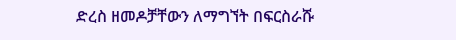ድረስ ዘመዶቻቸውን ለማግኘት በፍርስራሹ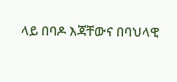ላይ በባዶ እጃቸውና በባህላዊ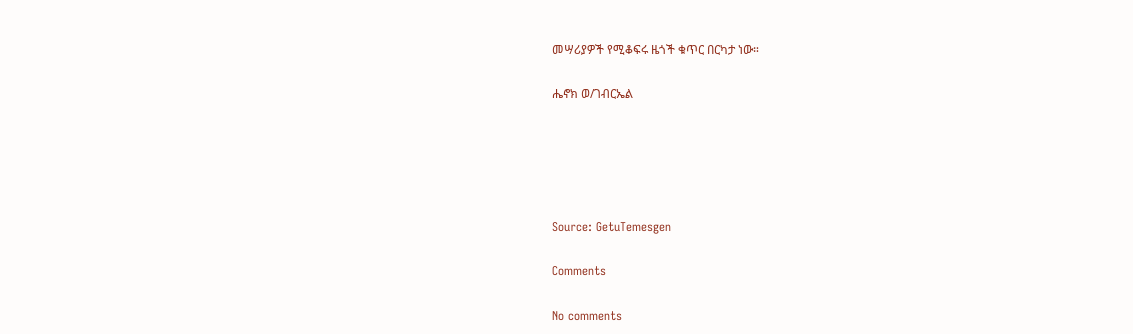መሣሪያዎች የሚቆፍሩ ዜጎች ቁጥር በርካታ ነው።

ሔኖክ ወ/ገብርኤል





Source: GetuTemesgen

Comments

No comments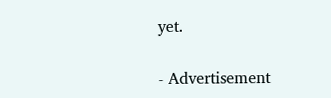yet.

- Advertisement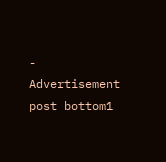-
Advertisement post bottom1